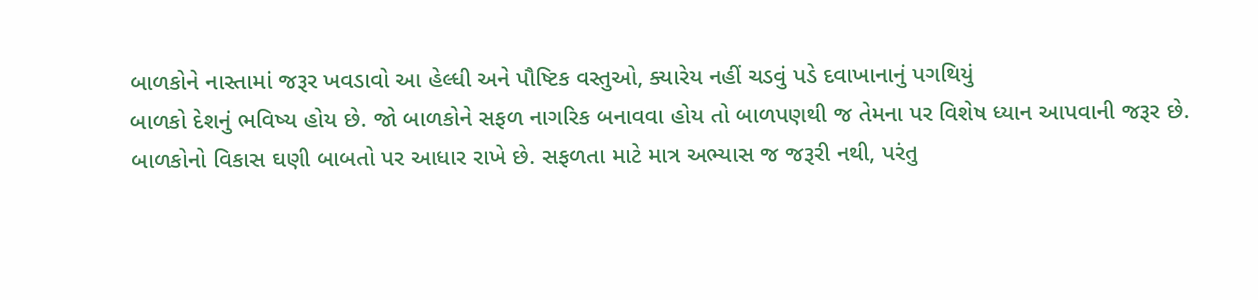બાળકોને નાસ્તામાં જરૂર ખવડાવો આ હેલ્ધી અને પૌષ્ટિક વસ્તુઓ, ક્યારેય નહીં ચડવું પડે દવાખાનાનું પગથિયું
બાળકો દેશનું ભવિષ્ય હોય છે. જો બાળકોને સફળ નાગરિક બનાવવા હોય તો બાળપણથી જ તેમના પર વિશેષ ધ્યાન આપવાની જરૂર છે. બાળકોનો વિકાસ ઘણી બાબતો પર આધાર રાખે છે. સફળતા માટે માત્ર અભ્યાસ જ જરૂરી નથી, પરંતુ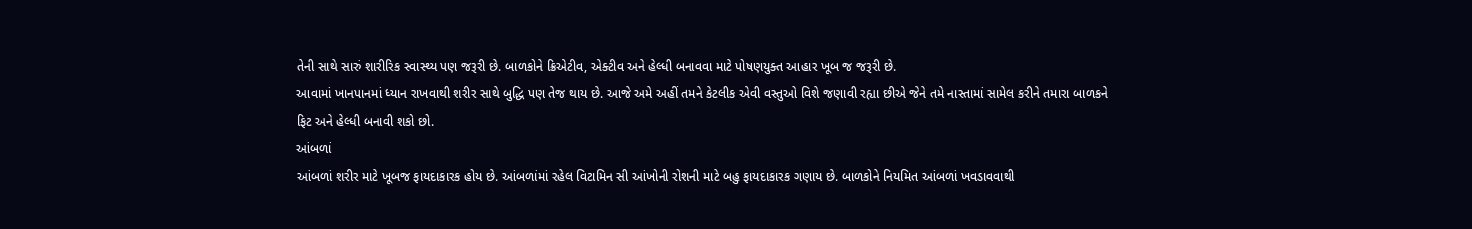તેની સાથે સારું શારીરિક સ્વાસ્થ્ય પણ જરૂરી છે. બાળકોને ક્રિએટીવ, એક્ટીવ અને હેલ્ધી બનાવવા માટે પોષણયુક્ત આહાર ખૂબ જ જરૂરી છે.
આવામાં ખાનપાનમાં ધ્યાન રાખવાથી શરીર સાથે બુદ્ધિ પણ તેજ થાય છે. આજે અમે અહીં તમને કેટલીક એવી વસ્તુઓ વિશે જણાવી રહ્યા છીએ જેને તમે નાસ્તામાં સામેલ કરીને તમારા બાળકને ફિટ અને હેલ્ધી બનાવી શકો છો.
આંબળાં
આંબળાં શરીર માટે ખૂબજ ફાયદાકારક હોય છે. આંબળાંમાં રહેલ વિટામિન સી આંખોની રોશની માટે બહુ ફાયદાકારક ગણાય છે. બાળકોને નિયમિત આંબળાં ખવડાવવાથી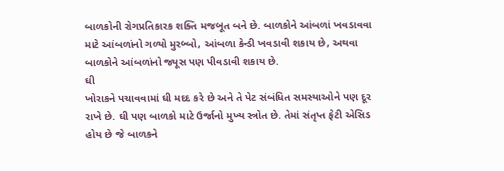બાળકોની રોગપ્રતિકારક શક્તિ મજબૂત બને છે. બાળકોને આંબળાં ખવડાવવા માટે આંબળાંનો ગળ્યો મુરબ્બો, આંબળા કેન્ડી ખવડાવી શકાય છે, અથવા બાળકોને આંબળાંનો જ્યૂસ પણ પીવડાવી શકાય છે.
ઘી
ખોરાકને પચાવવામાં ઘી મદદ કરે છે અને તે પેટ સંબંધિત સમસ્યાઓને પણ દૂર રાખે છે. ઘી પણ બાળકો માટે ઉર્જાનો મુખ્ય સ્ત્રોત છે. તેમાં સંતૃપ્ત ફેટી એસિડ હોય છે જે બાળકને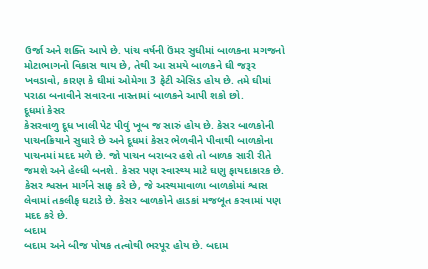ઉર્જા અને શક્તિ આપે છે. પાંચ વર્ષની ઉંમર સુધીમાં બાળકના મગજનો મોટાભાગનો વિકાસ થાય છે, તેથી આ સમયે બાળકને ઘી જરૂર ખવડાવો, કારણ કે ઘીમાં ઓમેગા 3 ફેટી એસિડ હોય છે. તમે ઘીમાં પરાઠા બનાવીને સવારના નાસ્તામાં બાળકને આપી શકો છો.
દૂધમાં કેસર
કેસરવાળુ દૂધ ખાલી પેટ પીવું ખૂબ જ સારું હોય છે. કેસર બાળકોની પાચનક્રિયાને સુધારે છે અને દૂધમાં કેસર ભેળવીને પીવાથી બાળકોના પાચનમાં મદદ મળે છે. જો પાચન બરાબર હશે તો બાળક સારી રીતે જમશે અને હેલ્ધી બનશે. કેસર પણ સ્વાસ્થ્ય માટે ઘણુ ફાયદાકારક છે. કેસર શ્વસન માર્ગને સાફ કરે છે, જે અસ્થમાવાળા બાળકોમાં શ્વાસ લેવામાં તકલીફ ઘટાડે છે. કેસર બાળકોને હાડકાં મજબૂત કરવામાં પણ મદદ કરે છે.
બદામ
બદામ અને બીજ પોષક તત્વોથી ભરપૂર હોય છે. બદામ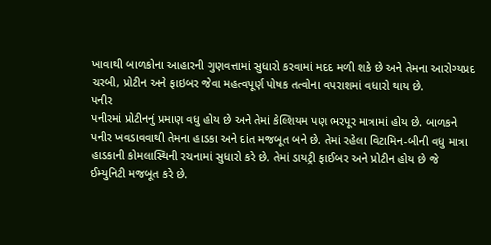ખાવાથી બાળકોના આહારની ગુણવત્તામાં સુધારો કરવામાં મદદ મળી શકે છે અને તેમના આરોગ્યપ્રદ ચરબી, પ્રોટીન અને ફાઇબર જેવા મહત્વપૂર્ણ પોષક તત્વોના વપરાશમાં વધારો થાય છે.
પનીર
પનીરમાં પ્રોટીનનું પ્રમાણ વધુ હોય છે અને તેમાં કેલ્શિયમ પણ ભરપૂર માત્રામાં હોય છે. બાળકને પનીર ખવડાવવાથી તેમના હાડકા અને દાંત મજબૂત બને છે. તેમાં રહેલા વિટામિન-બીની વધુ માત્રા હાડકાની કોમલાસ્થિની રચનામાં સુધારો કરે છે. તેમાં ડાયટ્રી ફાઈબર અને પ્રોટીન હોય છે જે ઈમ્યુનિટી મજબૂત કરે છે.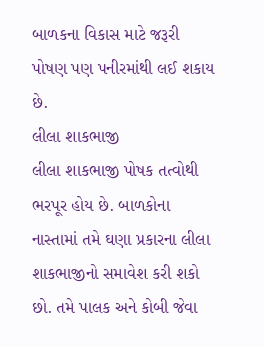બાળકના વિકાસ માટે જરૂરી પોષણ પણ પનીરમાંથી લઈ શકાય છે.
લીલા શાકભાજી
લીલા શાકભાજી પોષક તત્વોથી ભરપૂર હોય છે. બાળકોના નાસ્તામાં તમે ઘણા પ્રકારના લીલા શાકભાજીનો સમાવેશ કરી શકો છો. તમે પાલક અને કોબી જેવા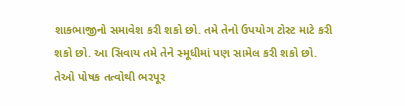શાકભાજીનો સમાવેશ કરી શકો છો. તમે તેનો ઉપયોગ ટોસ્ટ માટે કરી શકો છો. આ સિવાય તમે તેને સ્મૂધીમાં પણ સામેલ કરી શકો છો. તેઓ પોષક તત્વોથી ભરપૂર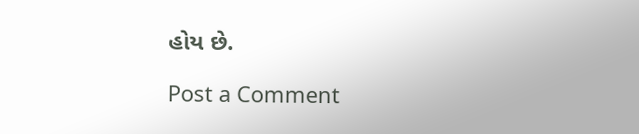હોય છે.

Post a Comment